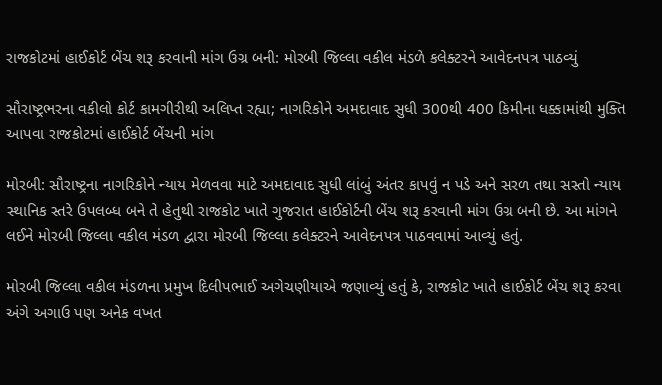રાજકોટમાં હાઈકોર્ટ બેંચ શરૂ કરવાની માંગ ઉગ્ર બની: મોરબી જિલ્લા વકીલ મંડળે કલેક્ટરને આવેદનપત્ર પાઠવ્યું

સૌરાષ્ટ્રભરના વકીલો કોર્ટ કામગીરીથી અલિપ્ત રહ્યા; નાગરિકોને અમદાવાદ સુધી 300થી 400 કિમીના ધક્કામાંથી મુક્તિ આપવા રાજકોટમાં હાઈકોર્ટ બેંચની માંગ

મોરબી: સૌરાષ્ટ્રના નાગરિકોને ન્યાય મેળવવા માટે અમદાવાદ સુધી લાંબું અંતર કાપવું ન પડે અને સરળ તથા સસ્તો ન્યાય સ્થાનિક સ્તરે ઉપલબ્ધ બને તે હેતુથી રાજકોટ ખાતે ગુજરાત હાઈકોર્ટની બેંચ શરૂ કરવાની માંગ ઉગ્ર બની છે. આ માંગને લઈને મોરબી જિલ્લા વકીલ મંડળ દ્વારા મોરબી જિલ્લા કલેક્ટરને આવેદનપત્ર પાઠવવામાં આવ્યું હતું.

મોરબી જિલ્લા વકીલ મંડળના પ્રમુખ દિલીપભાઈ અગેચણીયાએ જણાવ્યું હતું કે, રાજકોટ ખાતે હાઈકોર્ટ બેંચ શરૂ કરવા અંગે અગાઉ પણ અનેક વખત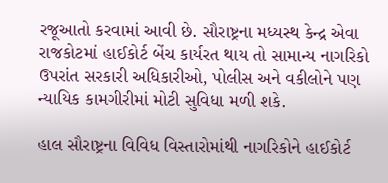રજૂઆતો કરવામાં આવી છે. સૌરાષ્ટ્રના મધ્યસ્થ કેન્દ્ર એવા રાજકોટમાં હાઈકોર્ટ બેંચ કાર્યરત થાય તો સામાન્ય નાગરિકો ઉપરાંત સરકારી અધિકારીઓ, પોલીસ અને વકીલોને પણ ન્યાયિક કામગીરીમાં મોટી સુવિધા મળી શકે.

હાલ સૌરાષ્ટ્રના વિવિધ વિસ્તારોમાંથી નાગરિકોને હાઈકોર્ટ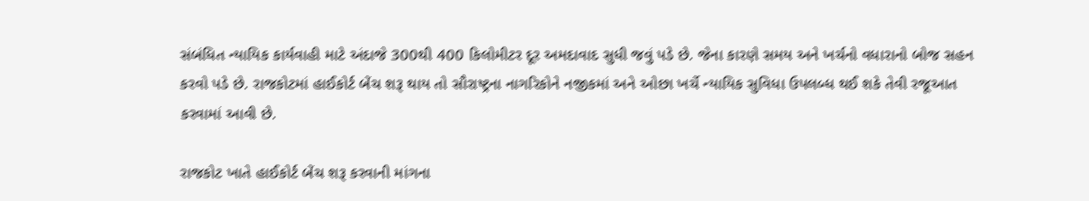સંબંધિત ન્યાયિક કાર્યવાહી માટે અંદાજે 300થી 400 કિલોમીટર દૂર અમદાવાદ સુધી જવું પડે છે. જેના કારણે સમય અને ખર્ચનો વધારાનો બોજ સહન કરવો પડે છે. રાજકોટમાં હાઈકોર્ટ બેંચ શરૂ થાય તો સૌરાષ્ટ્રના નાગરિકોને નજીકમાં અને ઓછા ખર્ચે ન્યાયિક સુવિધા ઉપલબ્ધ થઈ શકે તેવી રજૂઆત કરવામાં આવી છે.

રાજકોટ ખાતે હાઈકોર્ટ બેંચ શરૂ કરવાની માંગના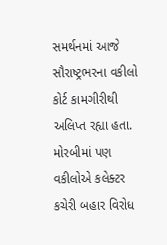સમર્થનમાં આજે સૌરાષ્ટ્રભરના વકીલો કોર્ટ કામગીરીથી અલિપ્ત રહ્યા હતા. મોરબીમાં પણ વકીલોએ કલેક્ટર કચેરી બહાર વિરોધ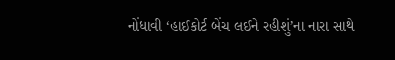નોંધાવી ‘હાઈકોર્ટ બેંચ લઈને રહીશું’ના નારા સાથે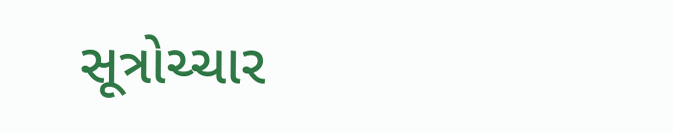સૂત્રોચ્ચાર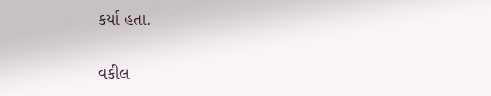કર્યા હતા.

વકીલ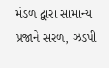મંડળ દ્વારા સામાન્ય પ્રજાને સરળ, ઝડપી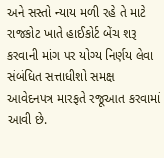અને સસ્તો ન્યાય મળી રહે તે માટે રાજકોટ ખાતે હાઈકોર્ટ બેંચ શરૂ કરવાની માંગ પર યોગ્ય નિર્ણય લેવા સંબંધિત સત્તાધીશો સમક્ષ આવેદનપત્ર મારફતે રજૂઆત કરવામાં આવી છે.